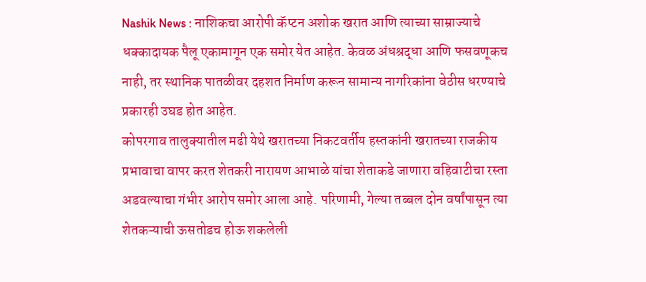Nashik News : नाशिकचा आरोपी कॅप्टन अशोक खरात आणि त्याच्या साम्राज्याचे धक्कादायक पैलू एकामागून एक समोर येत आहेत. केवळ अंधश्रद्धा आणि फसवणूकच नाही, तर स्थानिक पातळीवर दहशत निर्माण करून सामान्य नागरिकांना वेठीस धरण्याचे प्रकारही उघड होत आहेत.
कोपरगाव तालुक्यातील मढी येथे खरातच्या निकटवर्तीय हस्तकांनी खरातच्या राजकीय प्रभावाचा वापर करत शेतकरी नारायण आभाळे यांचा शेताकडे जाणारा वहिवाटीचा रस्ता अडवल्याचा गंभीर आरोप समोर आला आहे. परिणामी, गेल्या तब्बल दोन वर्षांपासून त्या शेतकऱ्याची ऊसतोडच होऊ शकलेली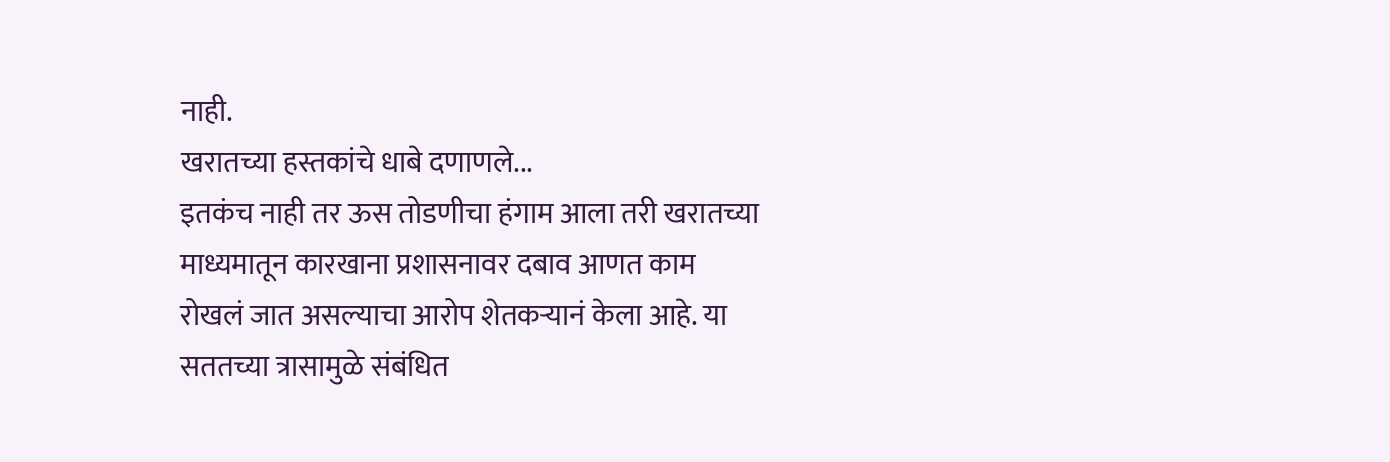नाही.
खरातच्या हस्तकांचे धाबे दणाणले...
इतकंच नाही तर ऊस तोडणीचा हंगाम आला तरी खरातच्या माध्यमातून कारखाना प्रशासनावर दबाव आणत काम रोखलं जात असल्याचा आरोप शेतकऱ्यानं केला आहे. या सततच्या त्रासामुळे संबंधित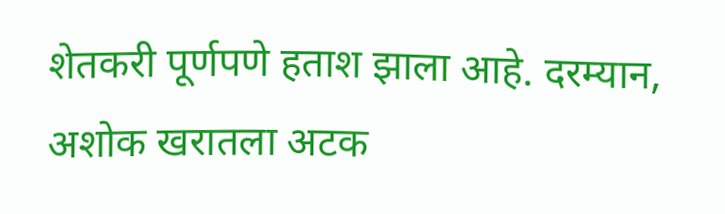शेतकरी पूर्णपणे हताश झाला आहे. दरम्यान, अशोक खरातला अटक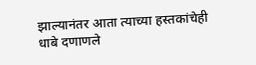झाल्यानंतर आता त्याच्या हस्तकांचेही धाबे दणाणले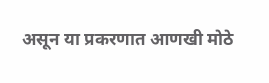असून या प्रकरणात आणखी मोठे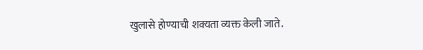खुलासे होण्याची शक्यता व्यक्त केली जाते.